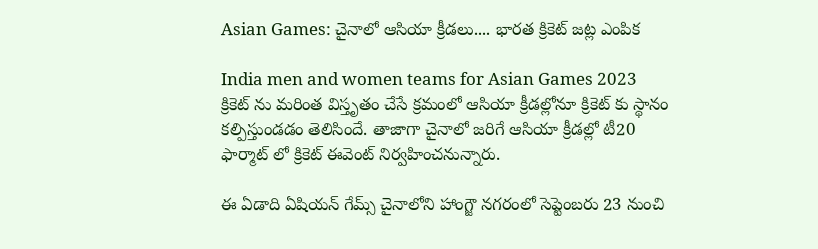Asian Games: చైనాలో ఆసియా క్రీడలు.... భారత క్రికెట్ జట్ల ఎంపిక

India men and women teams for Asian Games 2023
క్రికెట్ ను మరింత విస్తృతం చేసే క్రమంలో ఆసియా క్రీడల్లోనూ క్రికెట్ కు స్థానం కల్పిస్తుండడం తెలిసిందే. తాజాగా చైనాలో జరిగే ఆసియా క్రీడల్లో టీ20 ఫార్మాట్ లో క్రికెట్ ఈవెంట్ నిర్వహించనున్నారు.

ఈ ఏడాది ఏషియన్ గేమ్స్ చైనాలోని హాంగ్జౌ నగరంలో సెప్టెంబరు 23 నుంచి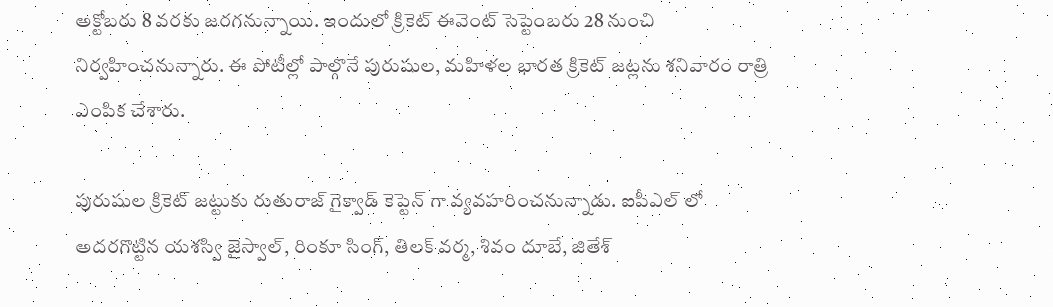అక్టోబరు 8 వరకు జరగనున్నాయి. ఇందులో క్రికెట్ ఈవెంట్ సెప్టెంబరు 28 నుంచి నిర్వహించనున్నారు. ఈ పోటీల్లో పాల్గొనే పురుషుల, మహిళల భారత క్రికెట్ జట్లను శనివారం రాత్రి ఎంపిక చేశారు.

పురుషుల క్రికెట్ జట్టుకు రుతురాజ్ గైక్వాడ్ కెప్టెన్ గా వ్యవహరించనున్నాడు. ఐపీఎల్ లో అదరగొట్టిన యశస్వి జైస్వాల్, రింకూ సింగ్, తిలక్ వర్మ, శివం దూబే, జితేశ్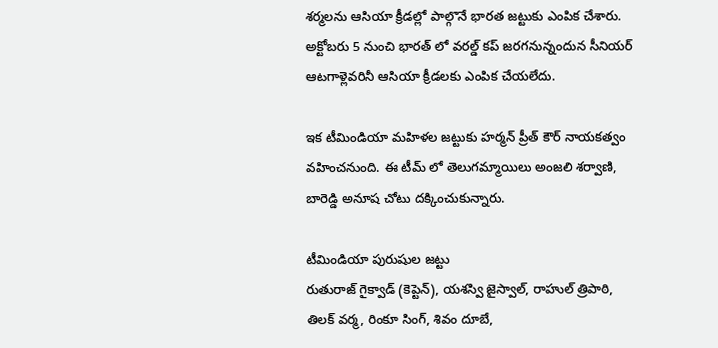శర్మలను ఆసియా క్రీడల్లో పాల్గొనే భారత జట్టుకు ఎంపిక చేశారు. అక్టోబరు 5 నుంచి భారత్ లో వరల్డ్ కప్ జరగనున్నందున సీనియర్ ఆటగాళ్లెవరినీ ఆసియా క్రీడలకు ఎంపిక చేయలేదు.

ఇక టీమిండియా మహిళల జట్టుకు హర్మన్ ప్రీత్ కౌర్ నాయకత్వం వహించనుంది. ఈ టీమ్ లో తెలుగమ్మాయిలు అంజలి శర్వాణి, బారెడ్డి అనూష చోటు దక్కించుకున్నారు.

టీమిండియా పురుషుల జట్టు
రుతురాజ్ గైక్వాడ్ (కెప్టెన్), యశస్వి జైస్వాల్, రాహుల్ త్రిపాఠి, తిలక్ వర్మ, రింకూ సింగ్, శివం దూబే,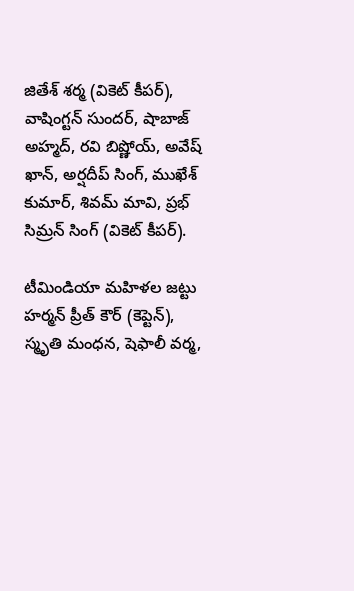జితేశ్ శర్మ (వికెట్ కీపర్), వాషింగ్టన్ సుందర్, షాబాజ్ అహ్మద్, రవి బిష్ణోయ్, అవేష్ ఖాన్, అర్షదీప్ సింగ్, ముఖేశ్ కుమార్, శివమ్ మావి, ప్రభ్ సిమ్రన్ సింగ్ (వికెట్ కీపర్).

టీమిండియా మహిళల జట్టు
హర్మన్ ప్రీత్ కౌర్ (కెప్టెన్), స్మృతి మంధన, షెఫాలీ వర్మ,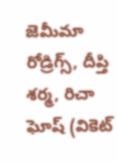జెమీమా రోడ్రిగ్స్, దీప్తి శర్మ, రిచా ఘోష్ (వికెట్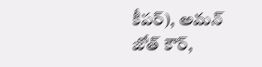కీపర్), అమన్ జోత్ కౌర్,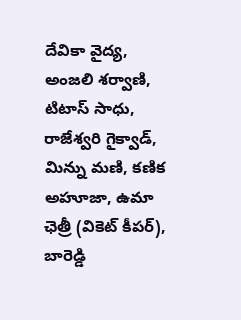దేవికా వైద్య, అంజలి శర్వాణి, టిటాస్ సాధు, రాజేశ్వరి గైక్వాడ్, మిన్ను మణి, కణిక అహూజా, ఉమా ఛెత్రీ (వికెట్ కీపర్), బారెడ్డి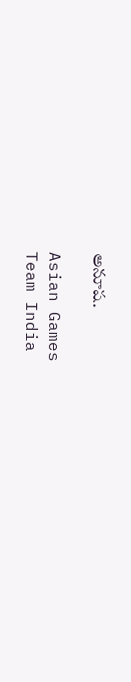అనూష.

Asian Games
Team India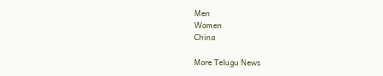Men
Women
China

More Telugu News